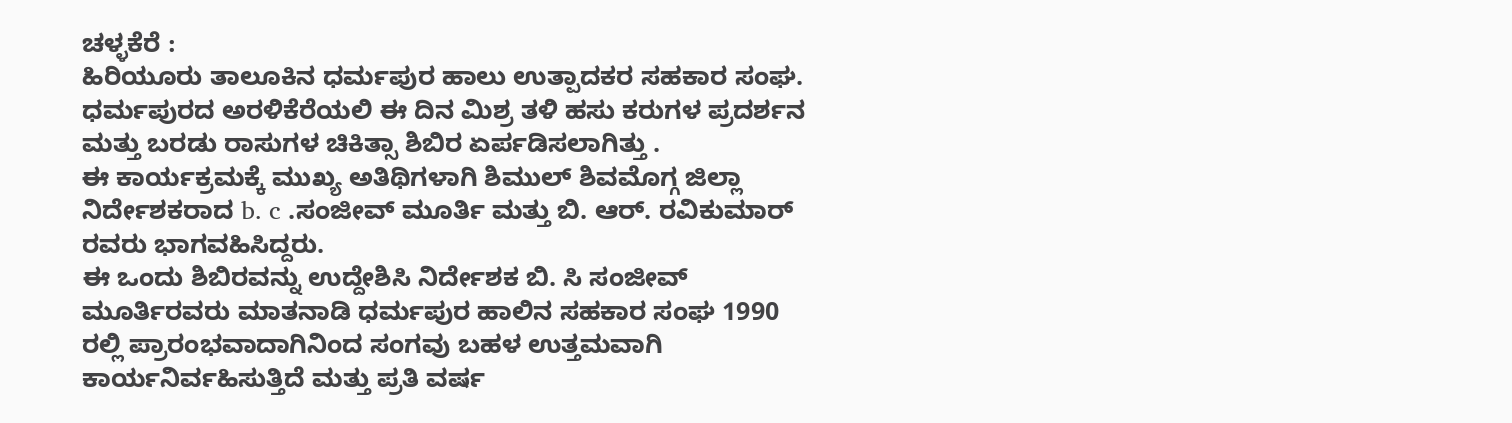ಚಳ್ಳಕೆರೆ :
ಹಿರಿಯೂರು ತಾಲೂಕಿನ ಧರ್ಮಪುರ ಹಾಲು ಉತ್ಪಾದಕರ ಸಹಕಾರ ಸಂಘ. ಧರ್ಮಪುರದ ಅರಳಿಕೆರೆಯಲಿ ಈ ದಿನ ಮಿಶ್ರ ತಳಿ ಹಸು ಕರುಗಳ ಪ್ರದರ್ಶನ ಮತ್ತು ಬರಡು ರಾಸುಗಳ ಚಿಕಿತ್ಸಾ ಶಿಬಿರ ಏರ್ಪಡಿಸಲಾಗಿತ್ತು .
ಈ ಕಾರ್ಯಕ್ರಮಕ್ಕೆ ಮುಖ್ಯ ಅತಿಥಿಗಳಾಗಿ ಶಿಮುಲ್ ಶಿವಮೊಗ್ಗ ಜಿಲ್ಲಾ ನಿರ್ದೇಶಕರಾದ b. c .ಸಂಜೀವ್ ಮೂರ್ತಿ ಮತ್ತು ಬಿ. ಆರ್. ರವಿಕುಮಾರ್ ರವರು ಭಾಗವಹಿಸಿದ್ದರು.
ಈ ಒಂದು ಶಿಬಿರವನ್ನು ಉದ್ದೇಶಿಸಿ ನಿರ್ದೇಶಕ ಬಿ. ಸಿ ಸಂಜೀವ್ ಮೂರ್ತಿರವರು ಮಾತನಾಡಿ ಧರ್ಮಪುರ ಹಾಲಿನ ಸಹಕಾರ ಸಂಘ 1990 ರಲ್ಲಿ ಪ್ರಾರಂಭವಾದಾಗಿನಿಂದ ಸಂಗವು ಬಹಳ ಉತ್ತಮವಾಗಿ ಕಾರ್ಯನಿರ್ವಹಿಸುತ್ತಿದೆ ಮತ್ತು ಪ್ರತಿ ವರ್ಷ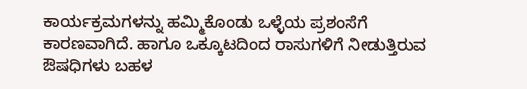ಕಾರ್ಯಕ್ರಮಗಳನ್ನು ಹಮ್ಮಿಕೊಂಡು ಒಳ್ಳೆಯ ಪ್ರಶಂಸೆಗೆ ಕಾರಣವಾಗಿದೆ. ಹಾಗೂ ಒಕ್ಕೂಟದಿಂದ ರಾಸುಗಳಿಗೆ ನೀಡುತ್ತಿರುವ ಔಷಧಿಗಳು ಬಹಳ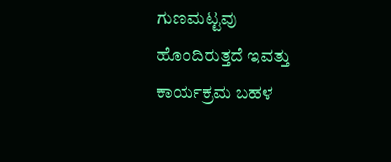ಗುಣಮಟ್ಟವು ಹೊಂದಿರುತ್ತದೆ ಇವತ್ತು ಕಾರ್ಯಕ್ರಮ ಬಹಳ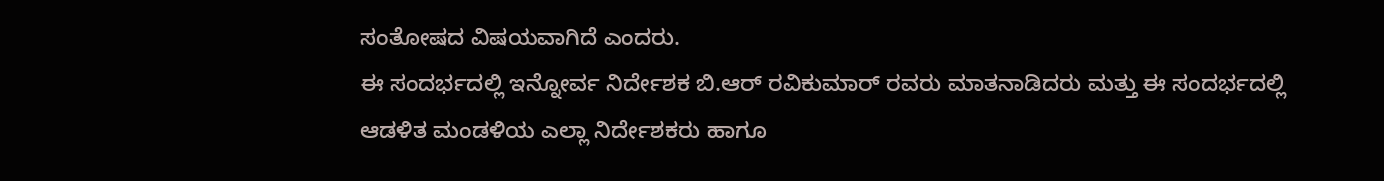ಸಂತೋಷದ ವಿಷಯವಾಗಿದೆ ಎಂದರು.
ಈ ಸಂದರ್ಭದಲ್ಲಿ ಇನ್ನೋರ್ವ ನಿರ್ದೇಶಕ ಬಿ.ಆರ್ ರವಿಕುಮಾರ್ ರವರು ಮಾತನಾಡಿದರು ಮತ್ತು ಈ ಸಂದರ್ಭದಲ್ಲಿ ಆಡಳಿತ ಮಂಡಳಿಯ ಎಲ್ಲಾ ನಿರ್ದೇಶಕರು ಹಾಗೂ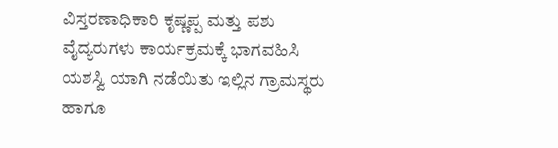ವಿಸ್ತರಣಾಧಿಕಾರಿ ಕೃಷ್ಣಪ್ಪ ಮತ್ತು ಪಶು ವೈದ್ಯರುಗಳು ಕಾರ್ಯಕ್ರಮಕ್ಕೆ ಭಾಗವಹಿಸಿ ಯಶಸ್ವಿ ಯಾಗಿ ನಡೆಯಿತು ಇಲ್ಲಿನ ಗ್ರಾಮಸ್ಥರು ಹಾಗೂ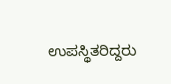ಉಪಸ್ಥಿತರಿದ್ದರು